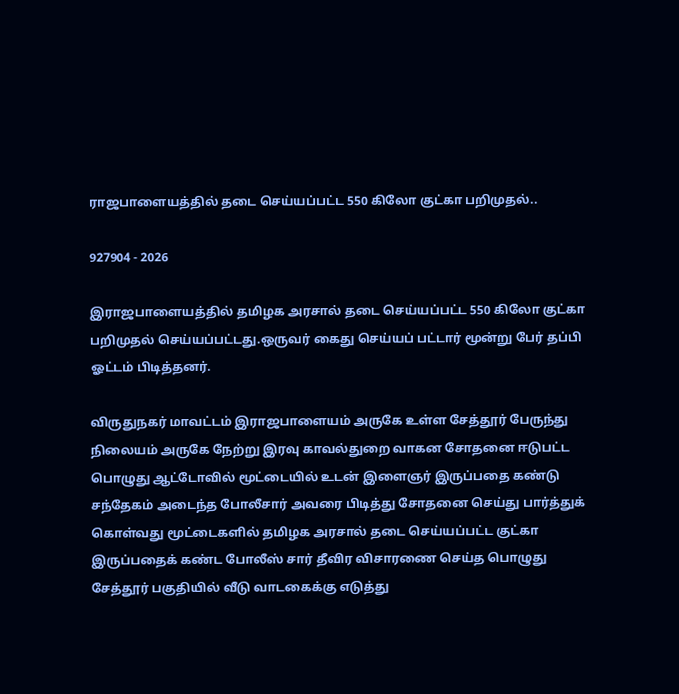ராஜபாளையத்தில் தடை செய்யப்பட்ட 550 கிலோ குட்கா பறிமுதல்..

927904 - 2026

இராஜபாளையத்தில் தமிழக அரசால் தடை செய்யப்பட்ட 550 கிலோ குட்கா பறிமுதல் செய்யப்பட்டது.ஒருவர் கைது செய்யப் பட்டார் மூன்று பேர் தப்பி ஓட்டம் பிடித்தனர்.

விருதுநகர் மாவட்டம் இராஜபாளையம் அருகே உள்ள சேத்தூர் பேருந்து நிலையம் அருகே நேற்று இரவு காவல்துறை வாகன சோதனை ஈடுபட்ட பொழுது ஆட்டோவில் மூட்டையில் உடன் இளைஞர் இருப்பதை கண்டு சந்தேகம் அடைந்த போலீசார் அவரை பிடித்து சோதனை செய்து பார்த்துக் கொள்வது மூட்டைகளில் தமிழக அரசால் தடை செய்யப்பட்ட குட்கா இருப்பதைக் கண்ட போலீஸ் சார் தீவிர விசாரணை செய்த பொழுது சேத்தூர் பகுதியில் வீடு வாடகைக்கு எடுத்து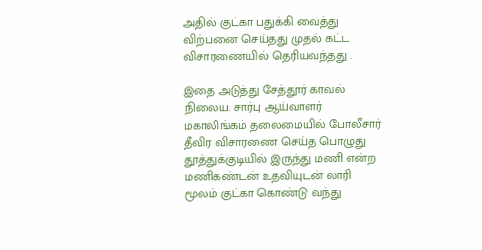அதில் குட்கா பதுக்கி வைத்து விற்பனை செய்தது முதல் கட்ட விசாரணையில் தெரியவந்தது .

இதை அடுத்து சேத்தூர் காவல் நிலைய. சார்பு ஆய்வாளர் மகாலிங்கம் தலைமையில் போலீசார் தீவிர விசாரணை செய்த பொழுது தூத்துக்குடியில் இருந்து மணி என்ற மணிகண்டன் உதவியுடன் லாரி மூலம் குட்கா கொண்டு வந்து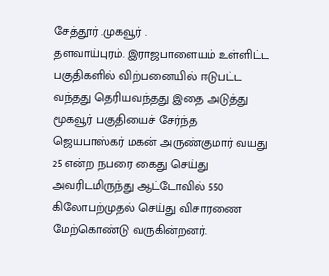சேத்தூர் .முகவூர் .
தளவாய்புரம். இராஜபாளையம் உள்ளிட்ட பகுதிகளில் விற்பனையில் ஈடுபட்ட வந்தது தெரியவந்தது இதை அடுத்து மூகவூர் பகுதியைச் சேர்ந்த ஜெயபாஸ்கர் மகன் அருண்குமார் வயது 25 என்ற நபரை கைது செய்து அவரிடமிருந்து ஆட்டோவில் 550 கிலோபற்முதல் செய்து விசாரணை மேற்கொண்டு வருகின்றனர்.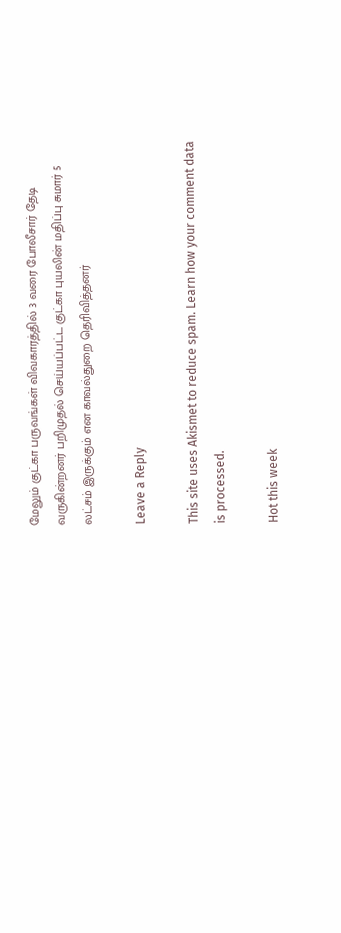மேலும் குட்கா பருவங்கள் விவகாரத்தில் 3 வரை போலீசார் தேடி வருகின்றனர் பறிமுதல் செய்யப்பட்ட குட்கா புயலின் மதிப்பு சுமார் 5 லட்சம் இருக்கும் என காவல்துறை தெரிவித்தனர்

Leave a Reply

This site uses Akismet to reduce spam. Learn how your comment data is processed.

Hot this week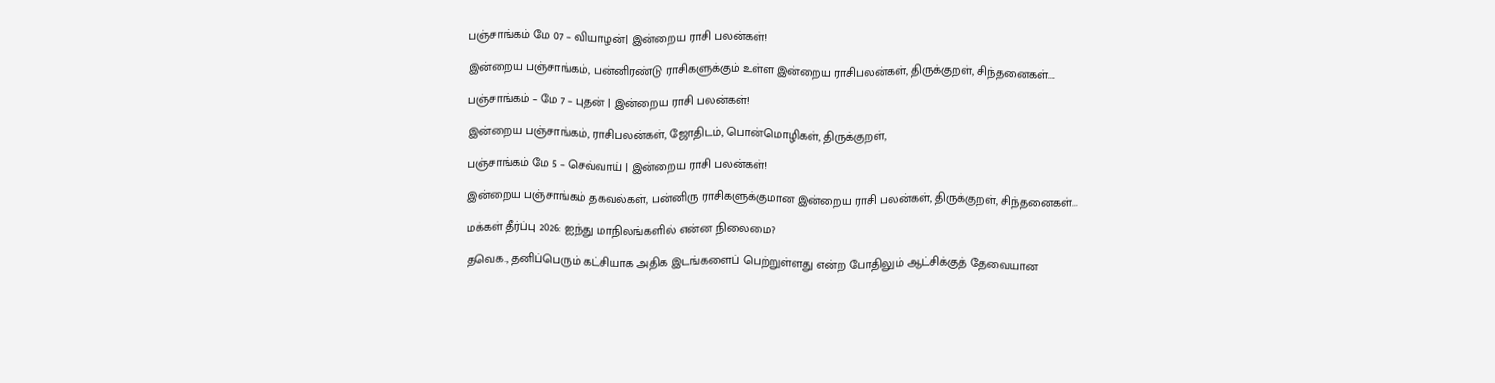பஞ்சாங்கம் மே 07 – வியாழன்| இன்றைய ராசி பலன்கள்!

இன்றைய பஞ்சாங்கம், பன்னிரண்டு ராசிகளுக்கும் உள்ள இன்றைய ராசிபலன்கள், திருக்குறள், சிந்தனைகள்....

பஞ்சாங்கம் – மே 7 – புதன் | இன்றைய ராசி பலன்கள்!

இன்றைய பஞ்சாங்கம், ராசிபலன்கள், ஜோதிடம், பொன்மொழிகள், திருக்குறள்,

பஞ்சாங்கம் மே 5 – செவ்வாய் | இன்றைய ராசி பலன்கள்!

இன்றைய பஞ்சாங்கம் தகவல்கள், பன்னிரு ராசிகளுக்குமான இன்றைய ராசி பலன்கள், திருக்குறள், சிந்தனைகள்...

மக்கள் தீர்ப்பு 2026: ஐந்து மாநிலங்களில் என்ன நிலைமை?

தவெக., தனிப்பெரும் கட்சியாக அதிக இடங்களைப் பெற்றுள்ளது என்ற போதிலும் ஆட்சிக்குத் தேவையான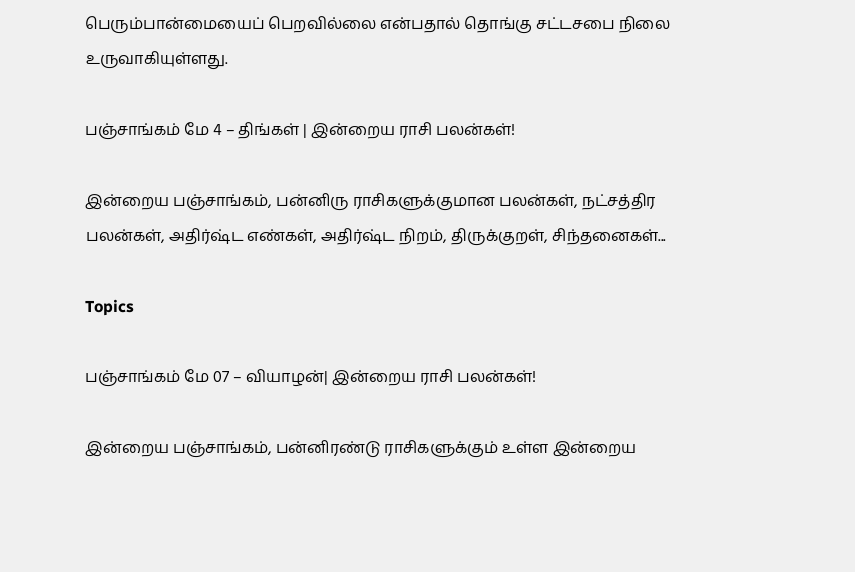பெரும்பான்மையைப் பெறவில்லை என்பதால் தொங்கு சட்டசபை நிலை உருவாகியுள்ளது.

பஞ்சாங்கம் மே 4 – திங்கள் | இன்றைய ராசி பலன்கள்!

இன்றைய பஞ்சாங்கம், பன்னிரு ராசிகளுக்குமான பலன்கள், நட்சத்திர பலன்கள், அதிர்ஷ்ட எண்கள், அதிர்ஷ்ட நிறம், திருக்குறள், சிந்தனைகள்...

Topics

பஞ்சாங்கம் மே 07 – வியாழன்| இன்றைய ராசி பலன்கள்!

இன்றைய பஞ்சாங்கம், பன்னிரண்டு ராசிகளுக்கும் உள்ள இன்றைய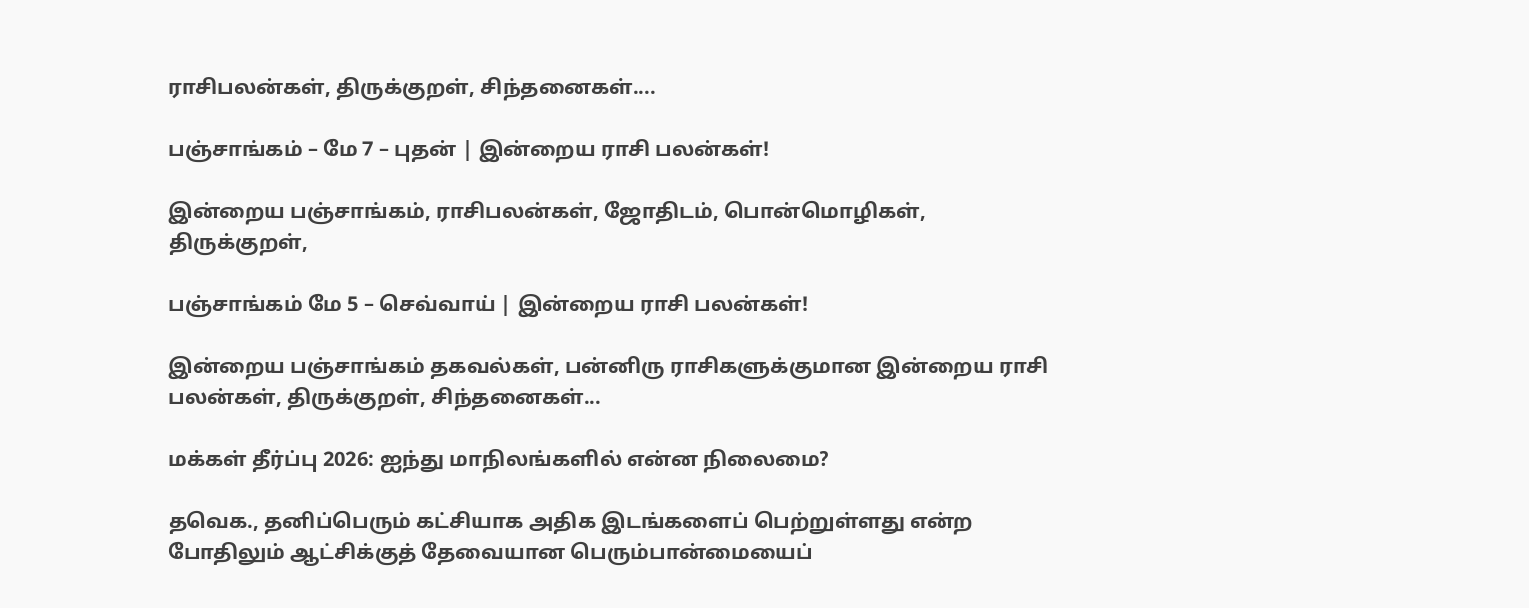ராசிபலன்கள், திருக்குறள், சிந்தனைகள்....

பஞ்சாங்கம் – மே 7 – புதன் | இன்றைய ராசி பலன்கள்!

இன்றைய பஞ்சாங்கம், ராசிபலன்கள், ஜோதிடம், பொன்மொழிகள், திருக்குறள்,

பஞ்சாங்கம் மே 5 – செவ்வாய் | இன்றைய ராசி பலன்கள்!

இன்றைய பஞ்சாங்கம் தகவல்கள், பன்னிரு ராசிகளுக்குமான இன்றைய ராசி பலன்கள், திருக்குறள், சிந்தனைகள்...

மக்கள் தீர்ப்பு 2026: ஐந்து மாநிலங்களில் என்ன நிலைமை?

தவெக., தனிப்பெரும் கட்சியாக அதிக இடங்களைப் பெற்றுள்ளது என்ற போதிலும் ஆட்சிக்குத் தேவையான பெரும்பான்மையைப்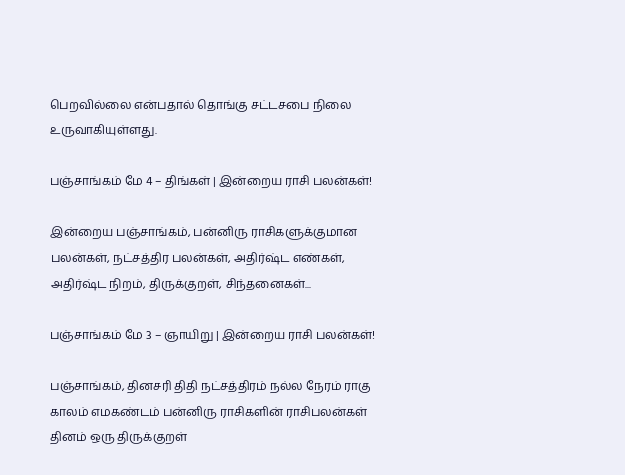பெறவில்லை என்பதால் தொங்கு சட்டசபை நிலை உருவாகியுள்ளது.

பஞ்சாங்கம் மே 4 – திங்கள் | இன்றைய ராசி பலன்கள்!

இன்றைய பஞ்சாங்கம், பன்னிரு ராசிகளுக்குமான பலன்கள், நட்சத்திர பலன்கள், அதிர்ஷ்ட எண்கள், அதிர்ஷ்ட நிறம், திருக்குறள், சிந்தனைகள்...

பஞ்சாங்கம் மே 3 – ஞாயிறு | இன்றைய ராசி பலன்கள்!

பஞ்சாங்கம், தினசரி திதி நட்சத்திரம் நல்ல நேரம் ராகு காலம் எமகண்டம் பன்னிரு ராசிகளின் ராசிபலன்கள் தினம் ஒரு திருக்குறள்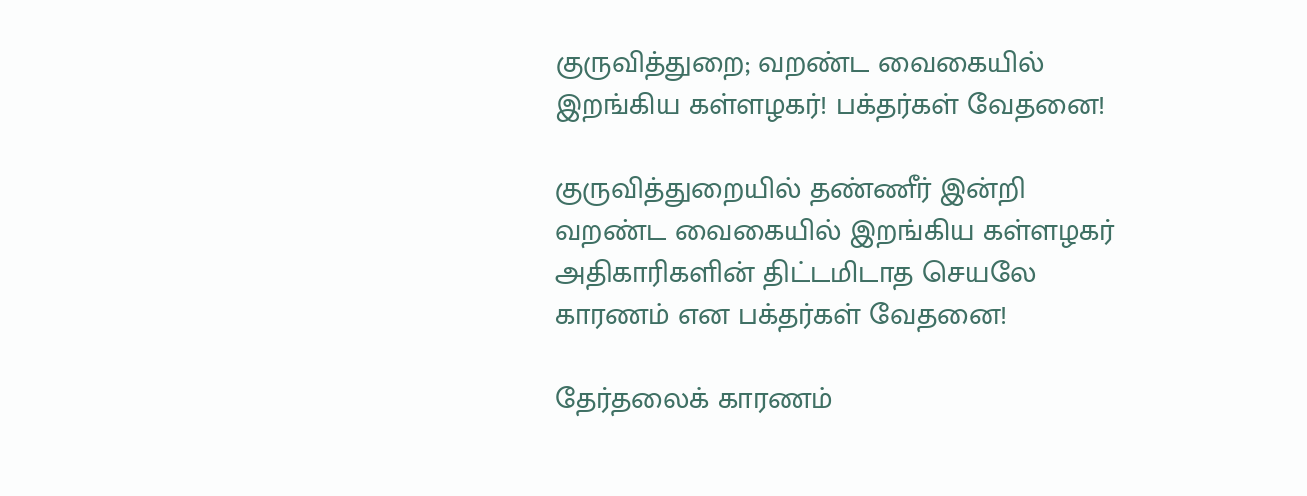குருவித்துறை; வறண்ட வைகையில் இறங்கிய கள்ளழகர்! பக்தர்கள் வேதனை!

குருவித்துறையில் தண்ணீர் இன்றி வறண்ட வைகையில் இறங்கிய கள்ளழகர் அதிகாரிகளின் திட்டமிடாத செயலே காரணம் என பக்தர்கள் வேதனை!

தேர்தலைக் காரணம்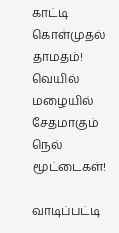காட்டி கொள்முதல் தாமதம்! வெயில் மழையில் சேதமாகும் நெல் மூட்டைகள்!

வாடிப்பட்டி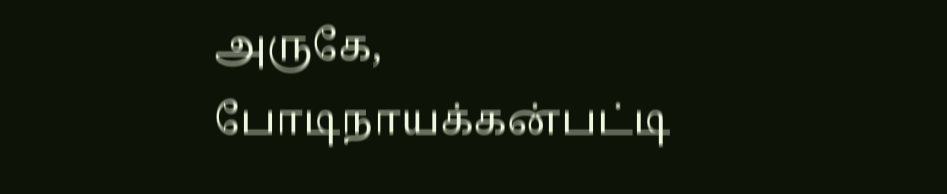அருகே, போடிநாயக்கன்பட்டி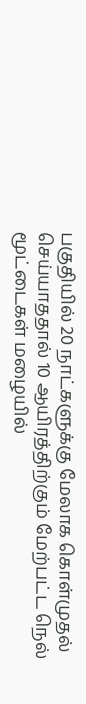பகுதியில் 20 நாட்களுக்கு மேலாக கொள்முதல் செய்யாததால் 10 ஆயிரத்திற்கும் மேற்பட்ட நெல் மூட்டைகள் மழையில்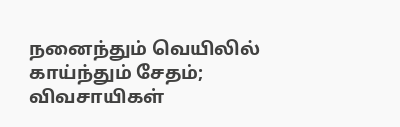நனைந்தும் வெயிலில் காய்ந்தும் சேதம்; விவசாயிகள்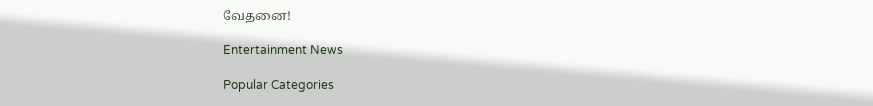வேதனை!

Entertainment News

Popular Categories